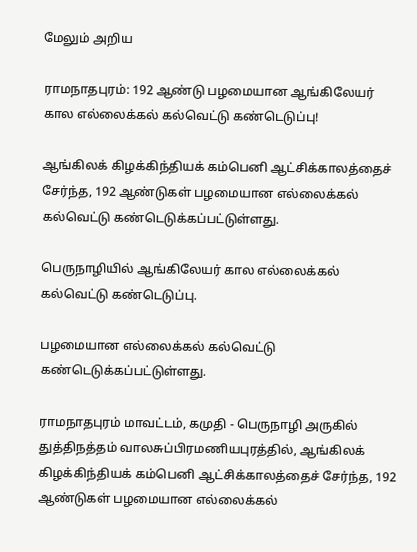மேலும் அறிய

ராமநாதபுரம்: 192 ஆண்டு பழமையான ஆங்கிலேயர் கால எல்லைக்கல் கல்வெட்டு கண்டெடுப்பு!

ஆங்கிலக் கிழக்கிந்தியக் கம்பெனி ஆட்சிக்காலத்தைச் சேர்ந்த, 192 ஆண்டுகள் பழமையான எல்லைக்கல் கல்வெட்டு கண்டெடுக்கப்பட்டுள்ளது.

பெருநாழியில் ஆங்கிலேயர் கால எல்லைக்கல் கல்வெட்டு கண்டெடுப்பு.

பழமையான எல்லைக்கல் கல்வெட்டு கண்டெடுக்கப்பட்டுள்ளது.

ராமநாதபுரம் மாவட்டம், கமுதி - பெருநாழி அருகில் துத்திநத்தம் வாலசுப்பிரமணியபுரத்தில், ஆங்கிலக் கிழக்கிந்தியக் கம்பெனி ஆட்சிக்காலத்தைச் சேர்ந்த, 192 ஆண்டுகள் பழமையான எல்லைக்கல்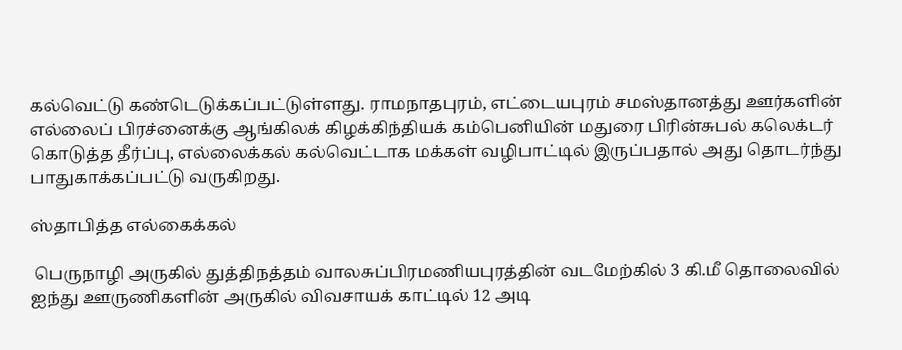கல்வெட்டு கண்டெடுக்கப்பட்டுள்ளது. ராமநாதபுரம், எட்டையபுரம் சமஸ்தானத்து ஊர்களின் எல்லைப் பிரச்னைக்கு ஆங்கிலக் கிழக்கிந்தியக் கம்பெனியின் மதுரை பிரின்சுபல் கலெக்டர் கொடுத்த தீர்ப்பு, எல்லைக்கல் கல்வெட்டாக மக்கள் வழிபாட்டில் இருப்பதால் அது தொடர்ந்து பாதுகாக்கப்பட்டு வருகிறது.

ஸ்தாபித்த எல்கைக்கல்

 பெருநாழி அருகில் துத்திநத்தம் வாலசுப்பிரமணியபுரத்தின் வடமேற்கில் 3 கி.மீ தொலைவில் ஐந்து ஊருணிகளின் அருகில் விவசாயக் காட்டில் 12 அடி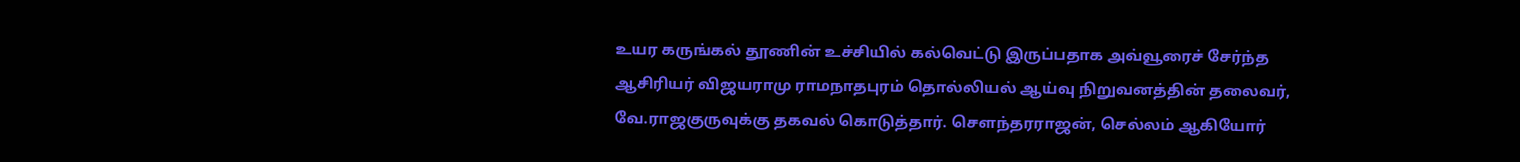உயர கருங்கல் தூணின் உச்சியில் கல்வெட்டு இருப்பதாக அவ்வூரைச் சேர்ந்த ஆசிரியர் விஜயராமு ராமநாதபுரம் தொல்லியல் ஆய்வு நிறுவனத்தின் தலைவர், வே.ராஜகுருவுக்கு தகவல் கொடுத்தார். சௌந்தரராஜன், செல்லம் ஆகியோர்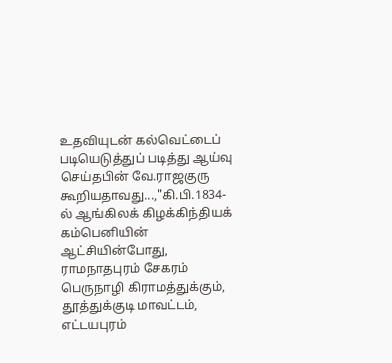உதவியுடன் கல்வெட்டைப் படியெடுத்துப் படித்து ஆய்வு செய்தபின் வே.ராஜகுரு கூறியதாவது...,"கி.பி.1834-ல் ஆங்கிலக் கிழக்கிந்தியக் கம்பெனியின் ஆட்சியின்போது, ராமநாதபுரம் சேகரம் பெருநாழி கிராமத்துக்கும், தூத்துக்குடி மாவட்டம், எட்டயபுரம்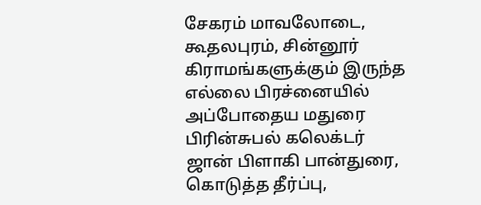சேகரம் மாவலோடை, கூதலபுரம், சின்னூர் கிராமங்களுக்கும் இருந்த எல்லை பிரச்னையில் அப்போதைய மதுரை பிரின்சுபல் கலெக்டர் ஜான் பிளாகி பான்துரை, கொடுத்த தீர்ப்பு,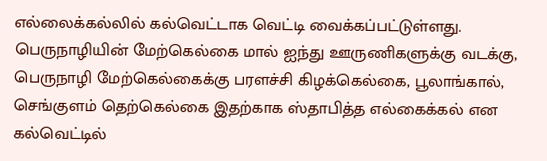எல்லைக்கல்லில் கல்வெட்டாக வெட்டி வைக்கப்பட்டுள்ளது. பெருநாழியின் மேற்கெல்கை மால் ஐந்து ஊருணிகளுக்கு வடக்கு, பெருநாழி மேற்கெல்கைக்கு பரளச்சி கிழக்கெல்கை, பூலாங்கால், செங்குளம் தெற்கெல்கை இதற்காக ஸ்தாபித்த எல்கைக்கல் என கல்வெட்டில்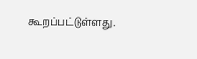கூறப்பட்டுள்ளது.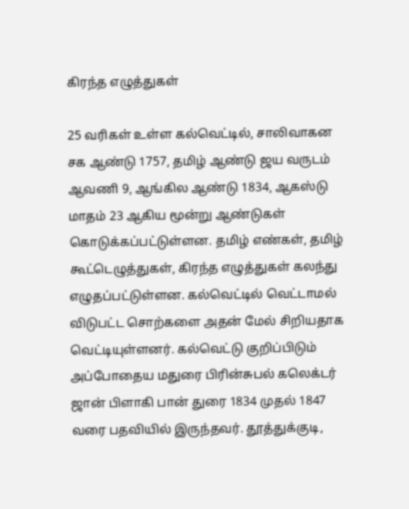கிரந்த எழுத்துகள்

25 வரிகள் உள்ள கல்வெட்டில், சாலிவாகன சக ஆண்டு 1757, தமிழ் ஆண்டு ஜய வருடம் ஆவணி 9, ஆங்கில ஆண்டு 1834, ஆகஸ்டு மாதம் 23 ஆகிய மூன்று ஆண்டுகள் கொடுக்கப்பட்டுள்ளன. தமிழ் எண்கள், தமிழ் கூட்டெழுத்துகள், கிரந்த எழுத்துகள் கலந்து எழுதப்பட்டுள்ளன. கல்வெட்டில் வெட்டாமல் விடுபட்ட சொற்களை அதன் மேல் சிறியதாக வெட்டியுள்ளனர். கல்வெட்டு குறிப்பிடும் அப்போதைய மதுரை பிரின்சுபல் கலெக்டர் ஜான் பிளாகி பான் துரை 1834 முதல் 1847 வரை பதவியில் இருந்தவர். தூத்துக்குடி,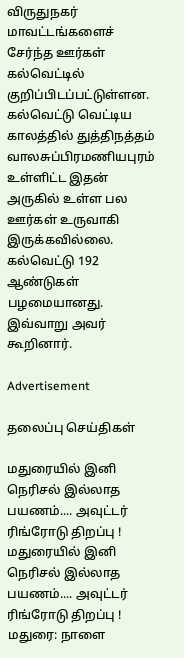விருதுநகர் மாவட்டங்களைச் சேர்ந்த ஊர்கள் கல்வெட்டில் குறிப்பிடப்பட்டுள்ளன. கல்வெட்டு வெட்டிய காலத்தில் துத்திநத்தம் வாலசுப்பிரமணியபுரம் உள்ளிட்ட இதன் அருகில் உள்ள பல ஊர்கள் உருவாகி இருக்கவில்லை. கல்வெட்டு 192 ஆண்டுகள் பழமையானது. இவ்வாறு அவர் கூறினார்.

Advertisement

தலைப்பு செய்திகள்

மதுரையில் இனி நெரிசல் இல்லாத பயணம்.... அவுட்டர் ரிங்ரோடு திறப்பு !
மதுரையில் இனி நெரிசல் இல்லாத பயணம்.... அவுட்டர் ரிங்ரோடு திறப்பு !
மதுரை: நாளை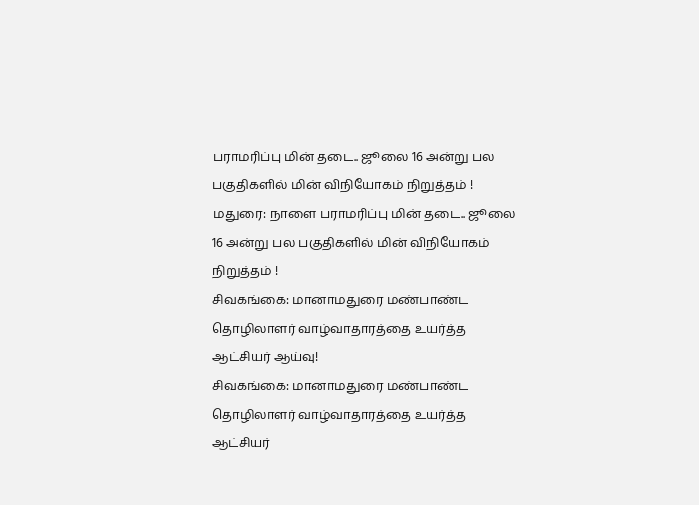பராமரிப்பு மின் தடை.. ஜூலை 16 அன்று பல பகுதிகளில் மின் விநியோகம் நிறுத்தம் !
மதுரை: நாளை பராமரிப்பு மின் தடை.. ஜூலை 16 அன்று பல பகுதிகளில் மின் விநியோகம் நிறுத்தம் !
சிவகங்கை: மானாமதுரை மண்பாண்ட தொழிலாளர் வாழ்வாதாரத்தை உயர்த்த ஆட்சியர் ஆய்வு!
சிவகங்கை: மானாமதுரை மண்பாண்ட தொழிலாளர் வாழ்வாதாரத்தை உயர்த்த ஆட்சியர்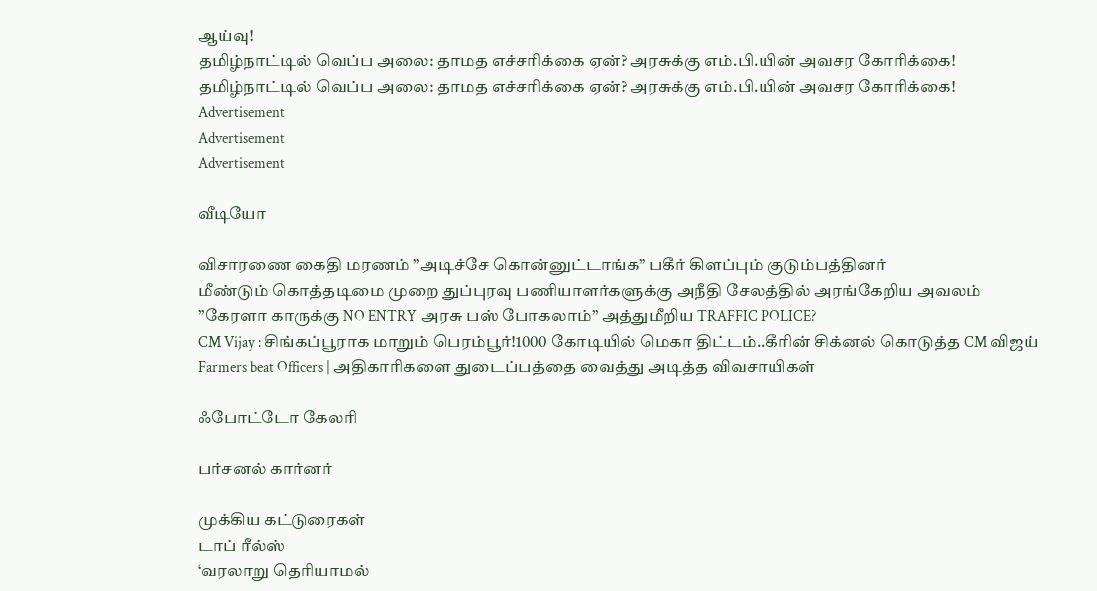ஆய்வு!
தமிழ்நாட்டில் வெப்ப அலை: தாமத எச்சரிக்கை ஏன்? அரசுக்கு எம்.பி.யின் அவசர கோரிக்கை!
தமிழ்நாட்டில் வெப்ப அலை: தாமத எச்சரிக்கை ஏன்? அரசுக்கு எம்.பி.யின் அவசர கோரிக்கை!
Advertisement
Advertisement
Advertisement

வீடியோ

விசாரணை கைதி மரணம் ”அடிச்சே கொன்னுட்டாங்க” பகீர் கிளப்பும் குடும்பத்தினர்
மீண்டும் கொத்தடிமை முறை துப்புரவு பணியாளர்களுக்கு அநீதி சேலத்தில் அரங்கேறிய அவலம்
’’கேரளா காருக்கு NO ENTRY அரசு பஸ் போகலாம்’’ அத்துமீறிய TRAFFIC POLICE?
CM Vijay : சிங்கப்பூராக மாறும் பெரம்பூர்!1000 கோடியில் மெகா திட்டம்..கீரின் சிக்னல் கொடுத்த CM விஜய்
Farmers beat Officers | அதிகாரிகளை துடைப்பத்தை வைத்து அடித்த விவசாயிகள்

ஃபோட்டோ கேலரி

பர்சனல் கார்னர்

முக்கிய கட்டுரைகள்
டாப் ரீல்ஸ்
‘வரலாறு தெரியாமல்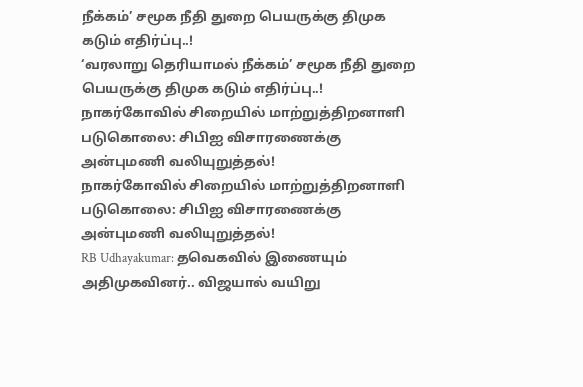நீக்கம்’ சமூக நீதி துறை பெயருக்கு திமுக கடும் எதிர்ப்பு..!
‘வரலாறு தெரியாமல் நீக்கம்’ சமூக நீதி துறை பெயருக்கு திமுக கடும் எதிர்ப்பு..!
நாகர்கோவில் சிறையில் மாற்றுத்திறனாளி படுகொலை: சிபிஐ விசாரணைக்கு அன்புமணி வலியுறுத்தல்!
நாகர்கோவில் சிறையில் மாற்றுத்திறனாளி படுகொலை: சிபிஐ விசாரணைக்கு அன்புமணி வலியுறுத்தல்!
RB Udhayakumar: தவெகவில் இணையும் அதிமுகவினர்.. விஜயால் வயிறு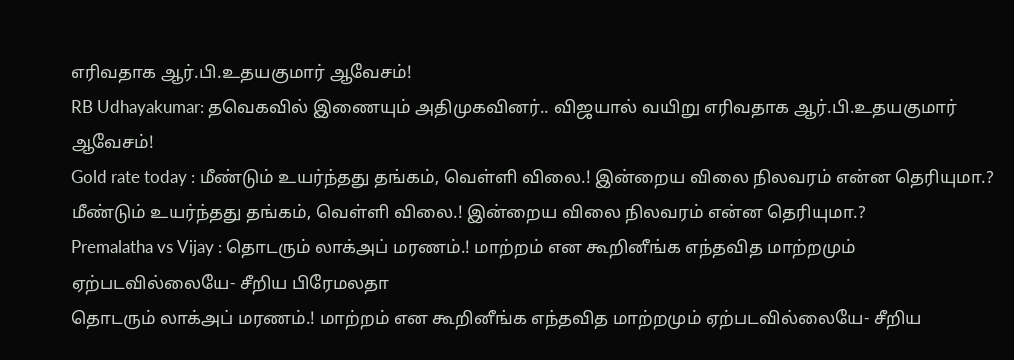எரிவதாக ஆர்.பி.உதயகுமார் ஆவேசம்!
RB Udhayakumar: தவெகவில் இணையும் அதிமுகவினர்.. விஜயால் வயிறு எரிவதாக ஆர்.பி.உதயகுமார் ஆவேசம்!
Gold rate today : மீண்டும் உயர்ந்தது தங்கம், வெள்ளி விலை.! இன்றைய விலை நிலவரம் என்ன தெரியுமா.?
மீண்டும் உயர்ந்தது தங்கம், வெள்ளி விலை.! இன்றைய விலை நிலவரம் என்ன தெரியுமா.?
Premalatha vs Vijay : தொடரும் லாக்அப் மரணம்.! மாற்றம் என கூறினீங்க எந்தவித மாற்றமும் ஏற்படவில்லையே- சீறிய பிரேமலதா
தொடரும் லாக்அப் மரணம்.! மாற்றம் என கூறினீங்க எந்தவித மாற்றமும் ஏற்படவில்லையே- சீறிய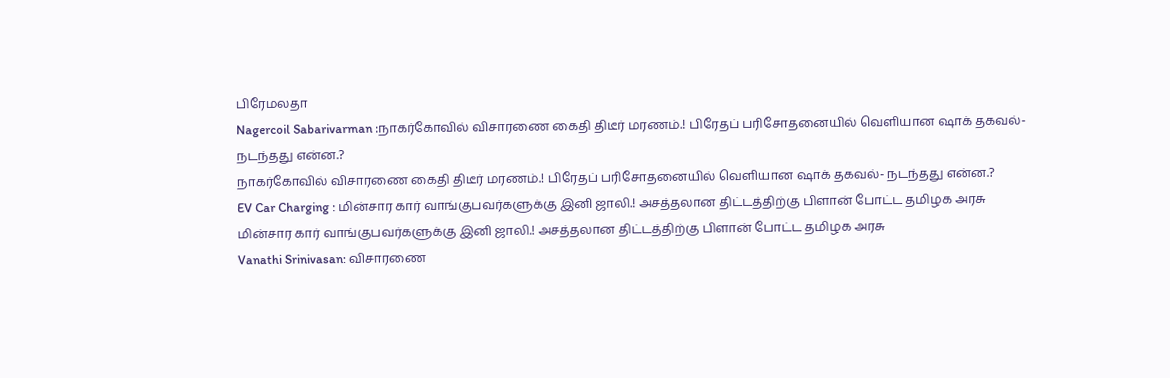பிரேமலதா
Nagercoil Sabarivarman :நாகர்கோவில் விசாரணை கைதி திடீர் மரணம்.! பிரேதப் பரிசோதனையில் வெளியான ஷாக் தகவல்- நடந்தது என்ன.?
நாகர்கோவில் விசாரணை கைதி திடீர் மரணம்.! பிரேதப் பரிசோதனையில் வெளியான ஷாக் தகவல்- நடந்தது என்ன.?
EV Car Charging : மின்சார கார் வாங்குபவர்களுக்கு இனி ஜாலி.! அசத்தலான திட்டத்திற்கு பிளான் போட்ட தமிழக அரசு
மின்சார கார் வாங்குபவர்களுக்கு இனி ஜாலி.! அசத்தலான திட்டத்திற்கு பிளான் போட்ட தமிழக அரசு
Vanathi Srinivasan: விசாரணை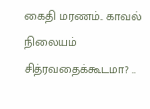கைதி மரணம்.. காவல் நிலையம் சித்ரவதைக்கூடமா? ..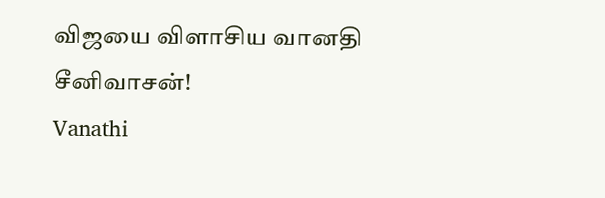விஜயை விளாசிய வானதி சீனிவாசன்!
Vanathi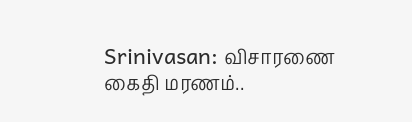Srinivasan: விசாரணை கைதி மரணம்..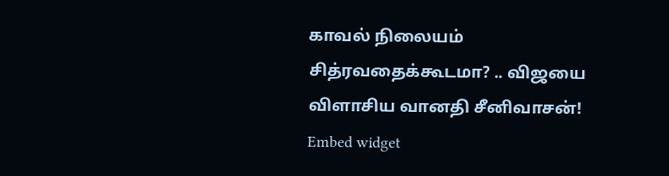காவல் நிலையம் சித்ரவதைக்கூடமா? .. விஜயை விளாசிய வானதி சீனிவாசன்!
Embed widget